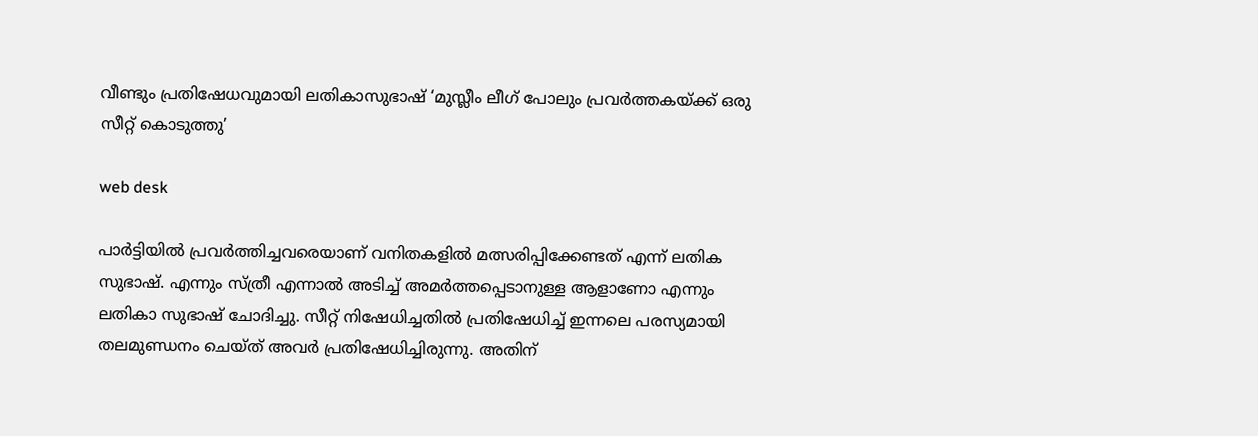വീണ്ടും പ്രതിഷേധവുമായി ലതികാസുഭാഷ് ‘മുസ്ലീം ലീഗ് പോലും പ്രവർത്തകയ്ക്ക് ഒരു സീറ്റ് കൊടുത്തു’

web desk

പാര്‍ട്ടിയിൽ പ്രവര്‍ത്തിച്ചവരെയാണ് വനിതകളിൽ മത്സരിപ്പിക്കേണ്ടത് എന്ന് ലതിക സുഭാഷ്. എന്നും സ്ത്രീ എന്നാൽ അടിച്ച് അമര്‍ത്തപ്പെടാനുള്ള ആളാണോ എന്നും ലതികാ സുഭാഷ് ചോദിച്ചു. സീറ്റ് നിഷേധിച്ചതിൽ പ്രതിഷേധിച്ച് ഇന്നലെ പരസ്യമായി തലമുണ്ഡനം ചെയ്ത് അവര്‍ പ്രതിഷേധിച്ചിരുന്നു. അതിന്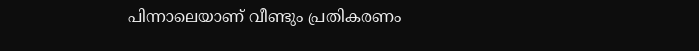പിന്നാലെയാണ് വീണ്ടും പ്രതികരണം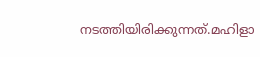നടത്തിയിരിക്കുന്നത്.മഹിളാ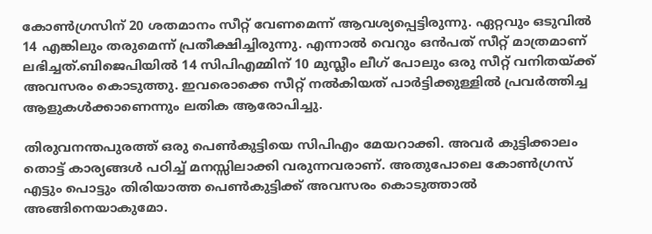കോണ്‍ഗ്രസിന് 20 ശതമാനം സീറ്റ് വേണമെന്ന് ആവശ്യപ്പെട്ടിരുന്നു. ഏറ്റവും ഒടുവിൽ 14 എങ്കിലും തരുമെന്ന് പ്രതീക്ഷിച്ചിരുന്നു. എന്നാൽ വെറും ഒന്‍പത് സീറ്റ് മാത്രമാണ് ലഭിച്ചത്.ബിജെപിയിൽ 14 സിപിഎമ്മിന് 10 മുസ്ലീം ലീഗ് പോലും ഒരു സീറ്റ് വനിതയ്ക്ക് അവസരം കൊടുത്തു. ഇവരൊക്കെ സീറ്റ് നൽകിയത് പാര്‍ട്ടിക്കുള്ളിൽ പ്രവര്‍ത്തിച്ച ആളുകള്‍ക്കാണെന്നും ലതിക ആരോപിച്ചു.

തിരുവനന്തപുരത്ത് ഒരു പെണ്‍കുട്ടിയെ സിപിഎം മേയറാക്കി. അവര്‍ കുട്ടിക്കാലം തൊട്ട് കാര്യങ്ങള്‍ പഠിച്ച് മനസ്സിലാക്കി വരുന്നവരാണ്. അതുപോലെ കോണ്‍ഗ്രസ് എട്ടും പൊട്ടും തിരിയാത്ത പെണ്‍കുട്ടിക്ക് അവസരം കൊടുത്താൽ അങ്ങിനെയാകുമോ.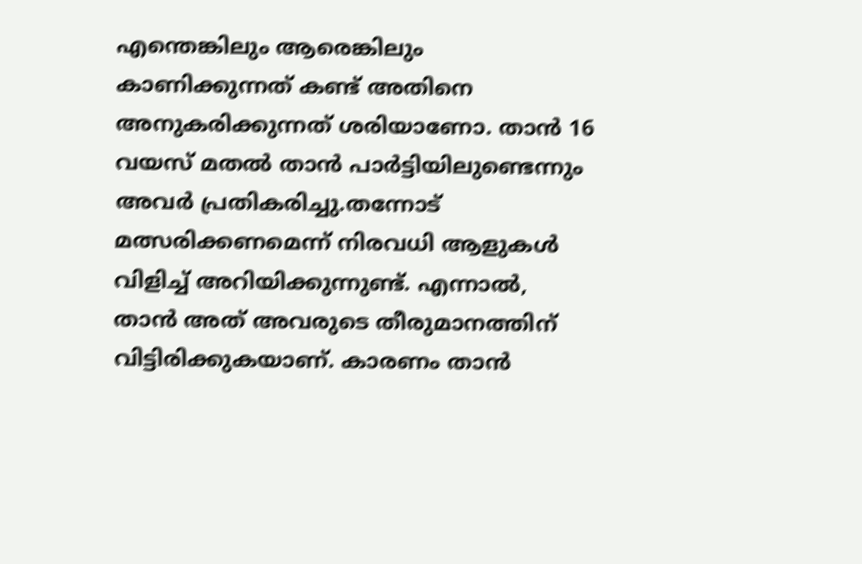എന്തെങ്കിലും ആരെങ്കിലും കാണിക്കുന്നത് കണ്ട് അതിനെ അനുകരിക്കുന്നത് ശരിയാണോ. താൻ 16 വയസ് മതൽ താൻ പാര്‍ട്ടിയിലുണ്ടെന്നും അവര്‍ പ്രതികരിച്ചു.തന്നോട് മത്സരിക്കണമെന്ന് നിരവധി ആളുകള്‍ വിളിച്ച് അറിയിക്കുന്നുണ്ട്. എന്നാൽ, താൻ അത് അവരുടെ തീരുമാനത്തിന് വിട്ടിരിക്കുകയാണ്. കാരണം താൻ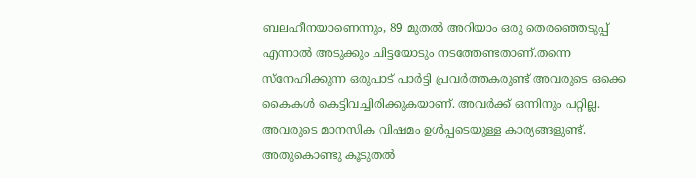ബലഹീനയാണെന്നും, 89 മുതൽ അറിയാം ഒരു തെരഞ്ഞെടുപ്പ് എന്നാൽ അടുക്കും ചിട്ടയോടും നടത്തേണ്ടതാണ്.തന്നെ സ്നേഹിക്കുന്ന ഒരുപാട് പാർട്ടി പ്രവര്‍ത്തകരുണ്ട് അവരുടെ ഒക്കെ കൈകള്‍ കെട്ടിവച്ചിരിക്കുകയാണ്. അവര്‍ക്ക് ഒന്നിനും പറ്റില്ല. അവരുടെ മാനസിക വിഷമം ഉൾപ്പടെയുള്ള കാര്യങ്ങളുണ്ട്. അതുകൊണ്ടു കൂടുതൽ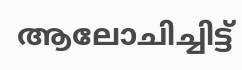ആലോചിച്ചിട്ട്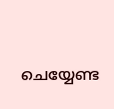ചെയ്യേണ്ട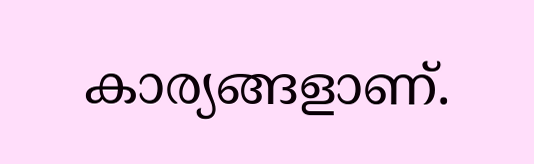കാര്യങ്ങളാണ്.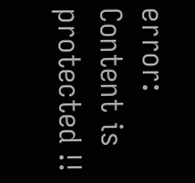error: Content is protected !!